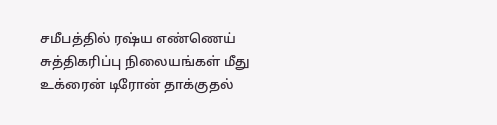சமீபத்தில் ரஷ்ய எண்ணெய் சுத்திகரிப்பு நிலையங்கள் மீது உக்ரைன் டிரோன் தாக்குதல்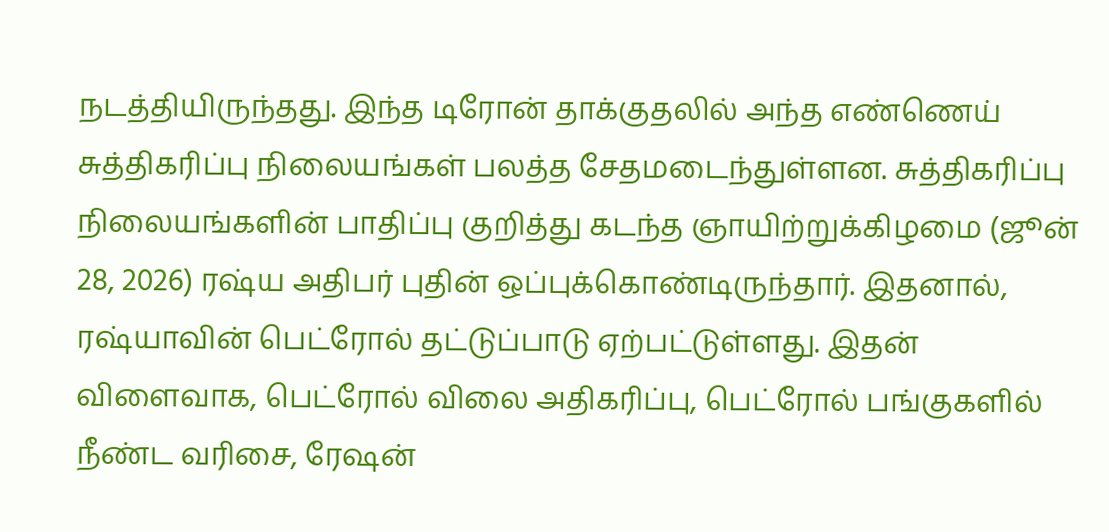நடத்தியிருந்தது. இந்த டிரோன் தாக்குதலில் அந்த எண்ணெய் சுத்திகரிப்பு நிலையங்கள் பலத்த சேதமடைந்துள்ளன. சுத்திகரிப்பு நிலையங்களின் பாதிப்பு குறித்து கடந்த ஞாயிற்றுக்கிழமை (ஜூன் 28, 2026) ரஷ்ய அதிபர் புதின் ஒப்புக்கொண்டிருந்தார். இதனால், ரஷ்யாவின் பெட்ரோல் தட்டுப்பாடு ஏற்பட்டுள்ளது. இதன் விளைவாக, பெட்ரோல் விலை அதிகரிப்பு, பெட்ரோல் பங்குகளில் நீண்ட வரிசை, ரேஷன்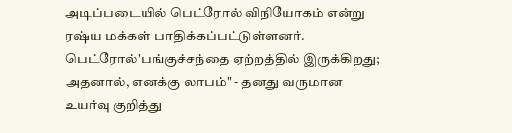அடிப்படையில் பெட்ரோல் விநியோகம் என்று ரஷ்ய மக்கள் பாதிக்கப்பட்டுள்ளனர். பெட்ரோல்'பங்குச்சந்தை ஏற்றத்தில் இருக்கிறது; அதனால், எனக்கு லாபம்" - தனது வருமான உயர்வு குறித்து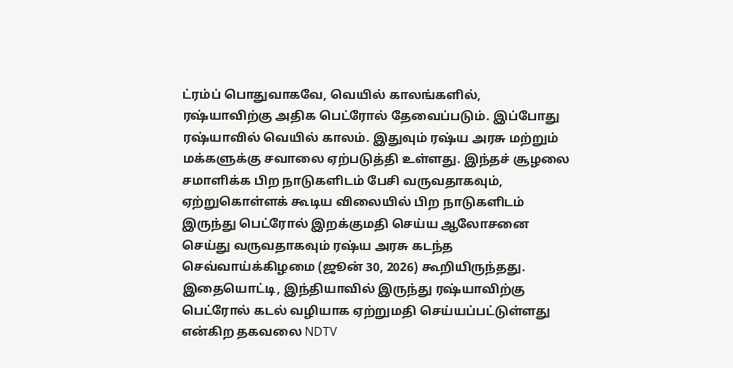ட்ரம்ப் பொதுவாகவே, வெயில் காலங்களில், ரஷ்யாவிற்கு அதிக பெட்ரோல் தேவைப்படும். இப்போது ரஷ்யாவில் வெயில் காலம். இதுவும் ரஷ்ய அரசு மற்றும் மக்களுக்கு சவாலை ஏற்படுத்தி உள்ளது. இந்தச் சூழலை சமாளிக்க பிற நாடுகளிடம் பேசி வருவதாகவும், ஏற்றுகொள்ளக் கூடிய விலையில் பிற நாடுகளிடம் இருந்து பெட்ரோல் இறக்குமதி செய்ய ஆலோசனை செய்து வருவதாகவும் ரஷ்ய அரசு கடந்த செவ்வாய்க்கிழமை (ஜூன் 30, 2026) கூறியிருந்தது. இதையொட்டி, இந்தியாவில் இருந்து ரஷ்யாவிற்கு பெட்ரோல் கடல் வழியாக ஏற்றுமதி செய்யப்பட்டுள்ளது என்கிற தகவலை NDTV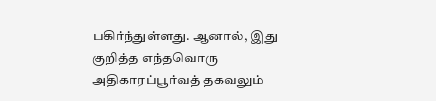பகிர்ந்துள்ளது. ஆனால், இது குறித்த எந்தவொரு அதிகாரப்பூர்வத் தகவலும்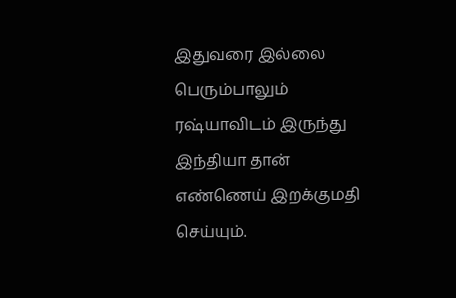இதுவரை இல்லை பெரும்பாலும் ரஷ்யாவிடம் இருந்து இந்தியா தான் எண்ணெய் இறக்குமதி செய்யும்.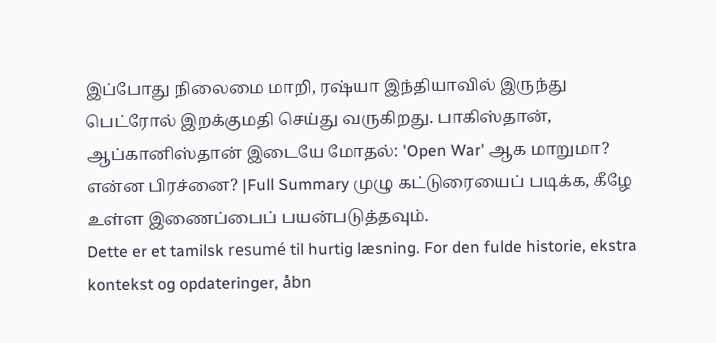இப்போது நிலைமை மாறி, ரஷ்யா இந்தியாவில் இருந்து பெட்ரோல் இறக்குமதி செய்து வருகிறது. பாகிஸ்தான், ஆப்கானிஸ்தான் இடையே மோதல்: 'Open War' ஆக மாறுமா? என்ன பிரச்னை? |Full Summary முழு கட்டுரையைப் படிக்க, கீழே உள்ள இணைப்பைப் பயன்படுத்தவும்.
Dette er et tamilsk resumé til hurtig læsning. For den fulde historie, ekstra kontekst og opdateringer, åbn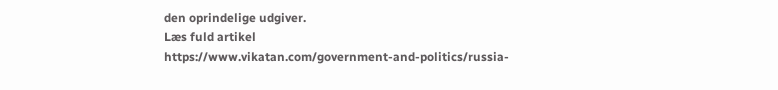den oprindelige udgiver.
Læs fuld artikel
https://www.vikatan.com/government-and-politics/russia-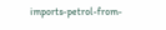imports-petrol-from-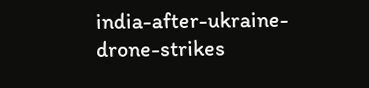india-after-ukraine-drone-strikes